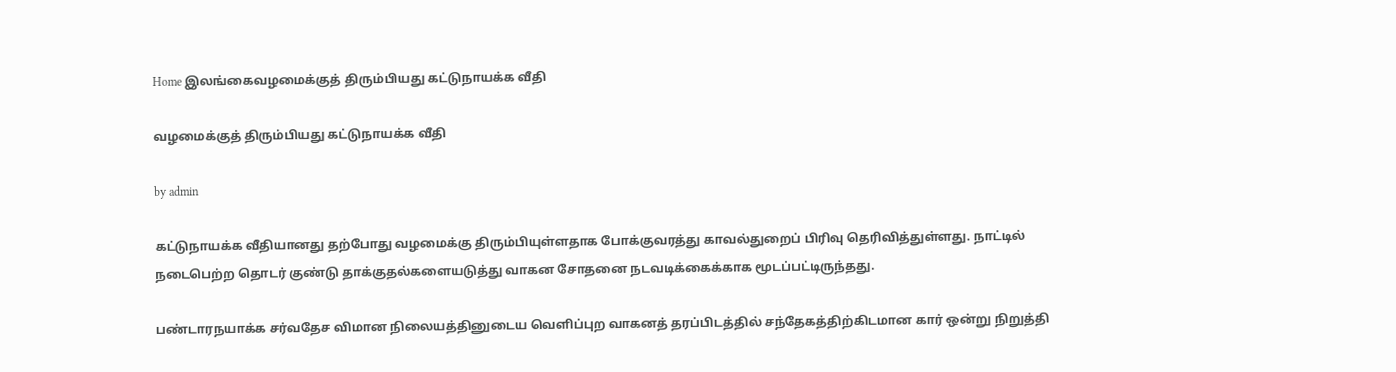Home இலங்கைவழமைக்குத் திரும்பியது கட்டுநாயக்க வீதி

வழமைக்குத் திரும்பியது கட்டுநாயக்க வீதி

by admin

கட்டுநாயக்க வீதியானது தற்போது வழமைக்கு திரும்பியுள்ளதாக போக்குவரத்து காவல்துறைப் பிரிவு தெரிவித்துள்ளது. நாட்டில் நடைபெற்ற தொடர் குண்டு தாக்குதல்களையடுத்து வாகன சோதனை நடவடிக்கைக்காக மூடப்பட்டிருந்தது.

பண்டாரநயாக்க சர்வதேச விமான நிலையத்தினுடைய வெளிப்புற வாகனத் தரப்பிடத்தில் சந்தேகத்திற்கிடமான கார் ஒன்று நிறுத்தி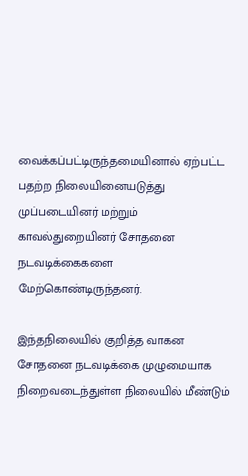வைக்கப்பட்டிருந்தமையினால் ஏற்பட்ட பதற்ற நிலையினையடுத்து முப்படையினர் மற்றும் காவல்துறையினர் சோதனை நடவடிக்கைகளை மேற்கொண்டிருந்தனர்.

இந்தநிலையில் குறித்த வாகன சோதனை நடவடிக்கை முழுமையாக நிறைவடைந்துள்ள நிலையில் மீண்டும்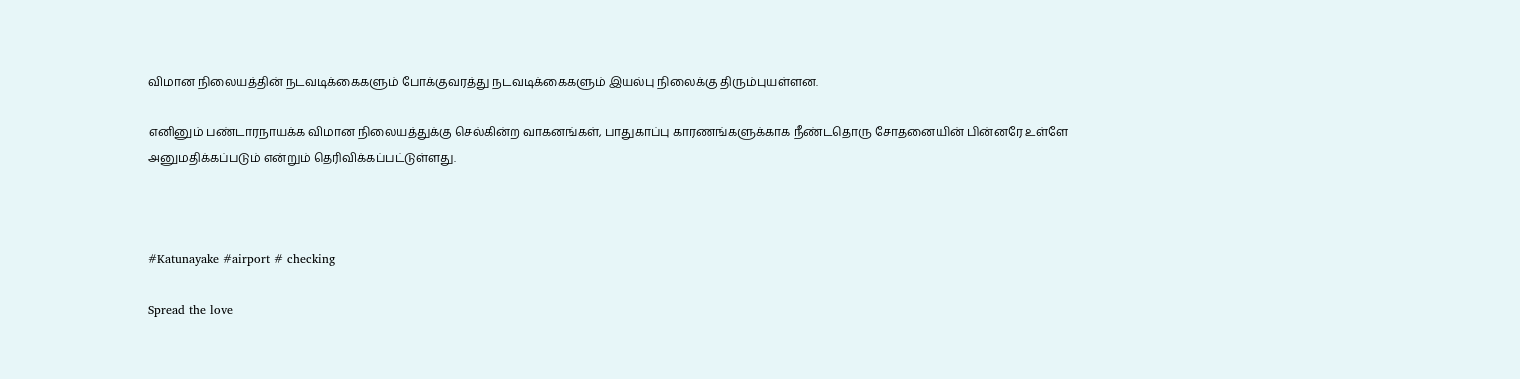விமான நிலையத்தின் நடவடிக்கைகளும் போக்குவரத்து நடவடிக்கைகளும் இயல்பு நிலைக்கு திரும்புயள்ளன.

எனினும் பண்டாரநாயக்க விமான நிலையத்துக்கு செல்கின்ற வாகனங்கள், பாதுகாப்பு காரணங்களுக்காக நீண்டதொரு சோதனையின் பின்னரே உள்ளே அனுமதிக்கப்படும் என்றும் தெரிவிக்கப்பட்டுள்ளது.



#Katunayake #airport # checking

Spread the love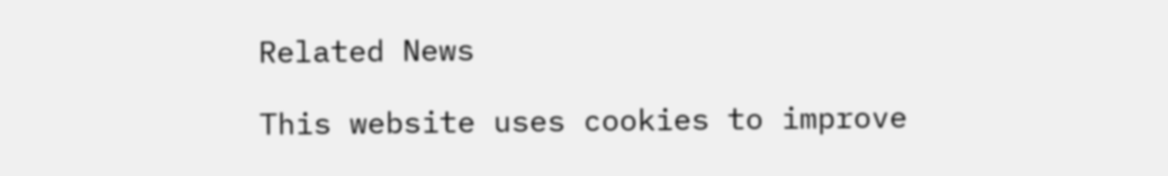Related News

This website uses cookies to improve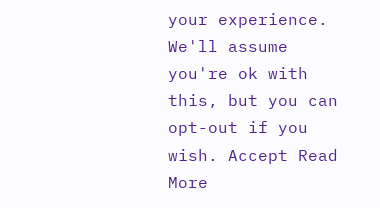your experience. We'll assume you're ok with this, but you can opt-out if you wish. Accept Read More